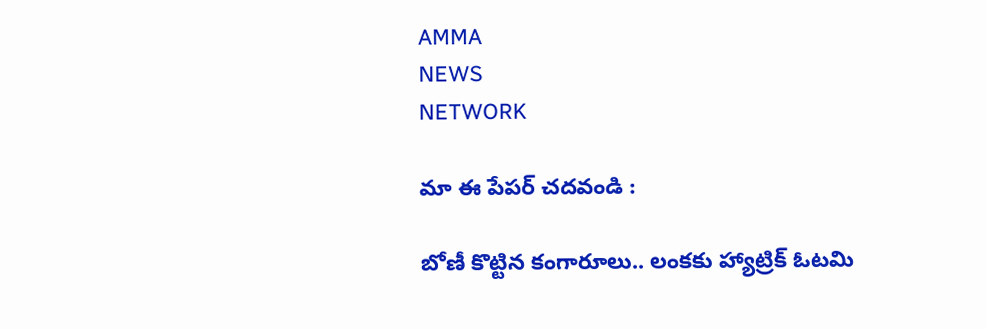AMMA
NEWS
NETWORK

మా ఈ పేపర్ చదవండి :

బోణీ కొట్టిన కంగారూలు.. లంకకు హ్యాట్రిక్ ఓటమి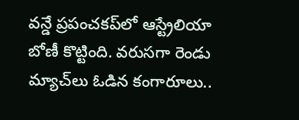వన్డే ప్రపంచకప్‌లో ఆస్ట్రేలియా బోణీ కొట్టింది. వరుసగా రెండు మ్యాచ్‌లు ఓడిన కంగారూలు..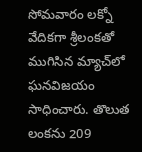సోమవారం లక్నో వేదికగా శ్రీలంకతో ముగిసిన మ్యాచ్‌లో ఘనవిజయం సాధించారు. తొలుత లంకను 209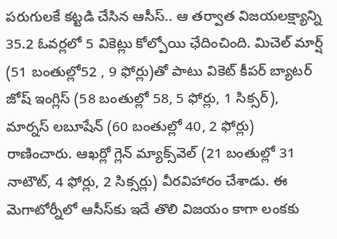పరుగులకే కట్టడి చేసిన ఆసీస్‌.. ఆ తర్వాత విజయలక్ష్యాన్ని 35.2 ఓవర్లలో 5 వికెట్లు కోల్పోయి ఛేదించింది. మిచెల్‌ మార్ష్‌ (51 బంతుల్లో52 , 9 ఫోర్లు)తో పాటు వికెట్‌ కీపర్‌ బ్యాటర్‌ జోష్‌ ఇంగ్లిస్‌ (58 బంతుల్లో 58, 5 ఫోర్లు, 1 సిక్సర్‌), మార్నస్‌ లబూషేన్‌ (60 బంతుల్లో 40, 2 ఫోర్లు) రాణించారు. ఆఖర్లో గ్లెన్‌ మ్యాక్స్‌వెల్‌ (21 బంతుల్లో 31 నాటౌట్‌, 4 ఫోర్లు, 2 సిక్సర్లు) వీరవిహారం చేశాడు. ఈ మెగాటోర్నీలో ఆసీస్‌కు ఇదే తొలి విజయం కాగా లంకకు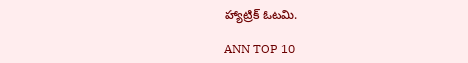హ్యాట్రిక్‌ ఓటమి.

ANN TOP 10